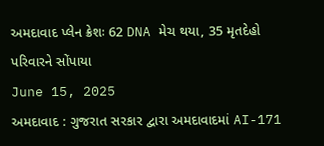અમદાવાદ પ્લેન ક્રેશઃ 62 DNA મેચ થયા, 35 મૃતદેહો પરિવારને સોંપાયા
June 15, 2025
અમદાવાદ : ગુજરાત સરકાર દ્વારા અમદાવાદમાં AI-171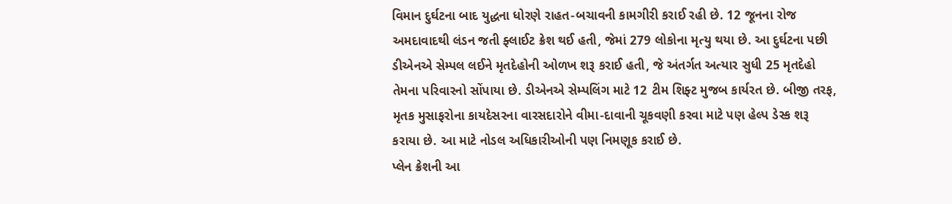વિમાન દુર્ઘટના બાદ યુદ્ધના ધોરણે રાહત-બચાવની કામગીરી કરાઈ રહી છે. 12 જૂનના રોજ અમદાવાદથી લંડન જતી ફ્લાઈટ ક્રેશ થઈ હતી, જેમાં 279 લોકોના મૃત્યુ થયા છે. આ દુર્ઘટના પછી ડીએનએ સેમ્પલ લઈને મૃતદેહોની ઓળખ શરૂ કરાઈ હતી, જે અંતર્ગત અત્યાર સુધી 25 મૃતદેહો તેમના પરિવારનો સોંપાયા છે. ડીએનએ સેમ્પલિંગ માટે 12 ટીમ શિફ્ટ મુજબ કાર્યરત છે. બીજી તરફ, મૃતક મુસાફરોના કાયદેસરના વારસદારોને વીમા-દાવાની ચૂકવણી કરવા માટે પણ હેલ્પ ડેસ્ક શરૂ કરાયા છે. આ માટે નોડલ અધિકારીઓની પણ નિમણૂક કરાઈ છે.
પ્લેન ક્રેશની આ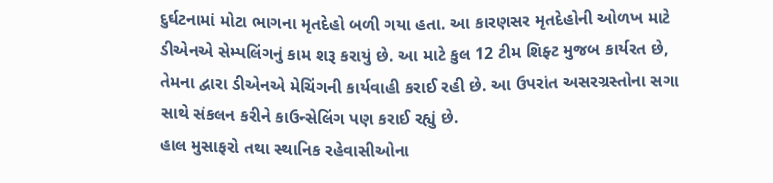દુર્ઘટનામાં મોટા ભાગના મૃતદેહો બળી ગયા હતા. આ કારણસર મૃતદેહોની ઓળખ માટે ડીએનએ સેમ્પલિંગનું કામ શરૂ કરાયું છે. આ માટે કુલ 12 ટીમ શિફ્ટ મુજબ કાર્યરત છે, તેમના દ્વારા ડીએનએ મેચિંગની કાર્યવાહી કરાઈ રહી છે. આ ઉપરાંત અસરગ્રસ્તોના સગા સાથે સંકલન કરીને કાઉન્સેલિંગ પણ કરાઈ રહ્યું છે.
હાલ મુસાફરો તથા સ્થાનિક રહેવાસીઓના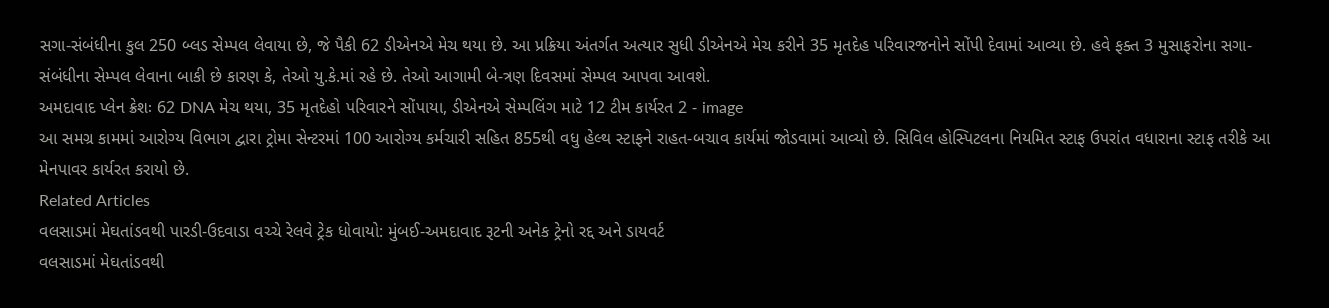સગા-સંબંધીના કુલ 250 બ્લડ સેમ્પલ લેવાયા છે, જે પૈકી 62 ડીએનએ મેચ થયા છે. આ પ્રક્રિયા અંતર્ગત અત્યાર સુધી ડીએનએ મેચ કરીને 35 મૃતદેહ પરિવારજનોને સોંપી દેવામાં આવ્યા છે. હવે ફક્ત 3 મુસાફરોના સગા-સંબંધીના સેમ્પલ લેવાના બાકી છે કારણ કે, તેઓ યુ.કે.માં રહે છે. તેઓ આગામી બે-ત્રણ દિવસમાં સેમ્પલ આપવા આવશે.
અમદાવાદ પ્લેન ક્રેશઃ 62 DNA મેચ થયા, 35 મૃતદેહો પરિવારને સોંપાયા, ડીએનએ સેમ્પલિંગ માટે 12 ટીમ કાર્યરત 2 - image
આ સમગ્ર કામમાં આરોગ્ય વિભાગ દ્વારા ટ્રોમા સેન્ટરમાં 100 આરોગ્ય કર્મચારી સહિત 855થી વધુ હેલ્થ સ્ટાફને રાહત-બચાવ કાર્યમાં જોડવામાં આવ્યો છે. સિવિલ હોસ્પિટલના નિયમિત સ્ટાફ ઉપરાંત વધારાના સ્ટાફ તરીકે આ મેનપાવર કાર્યરત કરાયો છે.
Related Articles
વલસાડમાં મેઘતાંડવથી પારડી-ઉદવાડા વચ્ચે રેલવે ટ્રેક ધોવાયો: મુંબઈ-અમદાવાદ રૂટની અનેક ટ્રેનો રદ્દ અને ડાયવર્ટ
વલસાડમાં મેઘતાંડવથી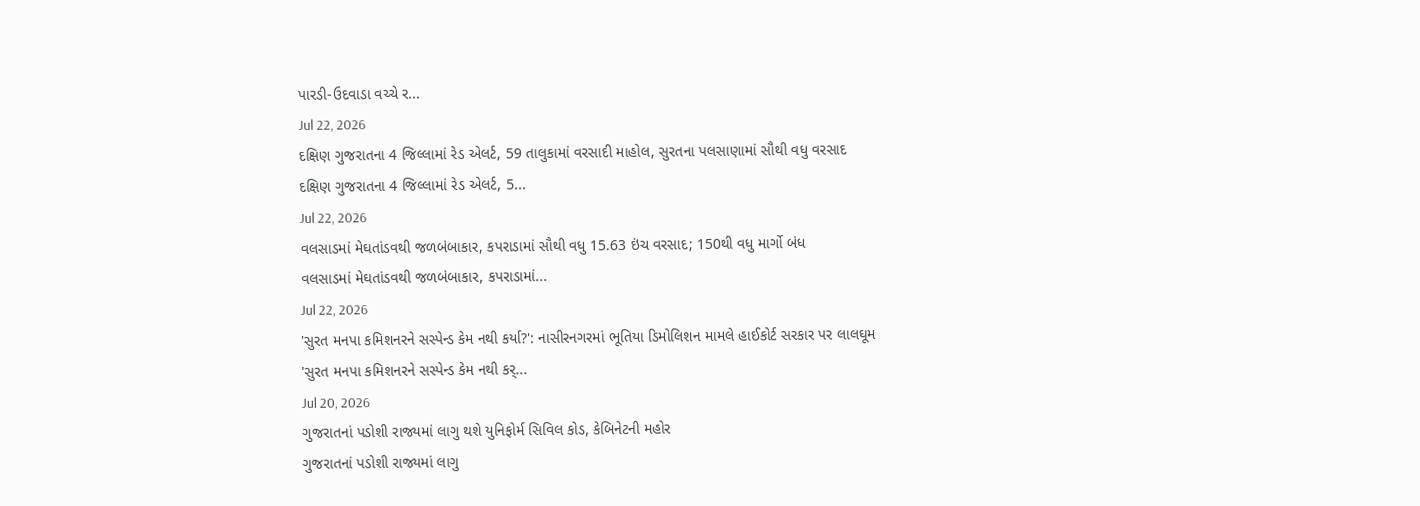પારડી-ઉદવાડા વચ્ચે ર...
Jul 22, 2026
દક્ષિણ ગુજરાતના 4 જિલ્લામાં રેડ એલર્ટ, 59 તાલુકામાં વરસાદી માહોલ, સુરતના પલસાણામાં સૌથી વધુ વરસાદ
દક્ષિણ ગુજરાતના 4 જિલ્લામાં રેડ એલર્ટ, 5...
Jul 22, 2026
વલસાડમાં મેઘતાંડવથી જળબંબાકાર, કપરાડામાં સૌથી વધુ 15.63 ઇંચ વરસાદ; 150થી વધુ માર્ગો બંધ
વલસાડમાં મેઘતાંડવથી જળબંબાકાર, કપરાડામાં...
Jul 22, 2026
'સુરત મનપા કમિશનરને સસ્પેન્ડ કેમ નથી કર્યા?': નાસીરનગરમાં ભૂતિયા ડિમોલિશન મામલે હાઈકોર્ટ સરકાર પર લાલઘૂમ
'સુરત મનપા કમિશનરને સસ્પેન્ડ કેમ નથી કર્...
Jul 20, 2026
ગુજરાતનાં પડોશી રાજ્યમાં લાગુ થશે યુનિફોર્મ સિવિલ કોડ, કેબિનેટની મહોર
ગુજરાતનાં પડોશી રાજ્યમાં લાગુ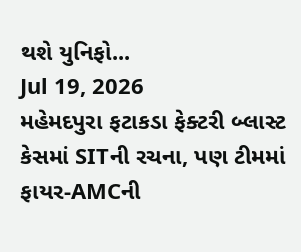થશે યુનિફો...
Jul 19, 2026
મહેમદપુરા ફટાકડા ફેક્ટરી બ્લાસ્ટ કેસમાં SITની રચના, પણ ટીમમાં ફાયર-AMCની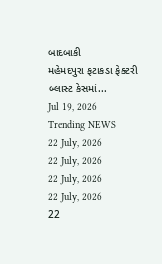બાદબાકી
મહેમદપુરા ફટાકડા ફેક્ટરી બ્લાસ્ટ કેસમાં...
Jul 19, 2026
Trending NEWS
22 July, 2026
22 July, 2026
22 July, 2026
22 July, 2026
22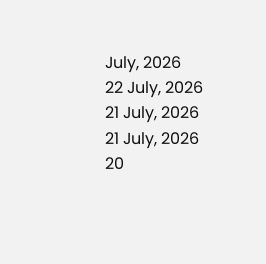July, 2026
22 July, 2026
21 July, 2026
21 July, 2026
20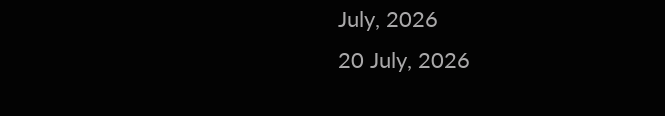July, 2026
20 July, 2026